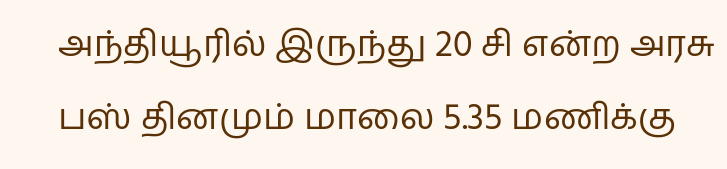அந்தியூரில் இருந்து 20 சி என்ற அரசு பஸ் தினமும் மாலை 5.35 மணிக்கு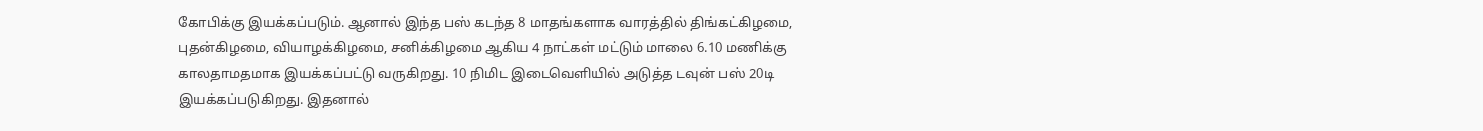கோபிக்கு இயக்கப்படும். ஆனால் இந்த பஸ் கடந்த 8 மாதங்களாக வாரத்தில் திங்கட்கிழமை, புதன்கிழமை, வியாழக்கிழமை, சனிக்கிழமை ஆகிய 4 நாட்கள் மட்டும் மாலை 6.10 மணிக்கு காலதாமதமாக இயக்கப்பட்டு வருகிறது. 10 நிமிட இடைவெளியில் அடுத்த டவுன் பஸ் 20டி இயக்கப்படுகிறது. இதனால்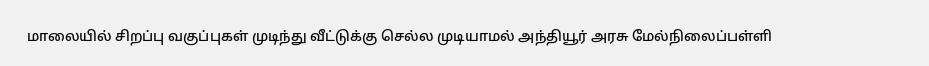மாலையில் சிறப்பு வகுப்புகள் முடிந்து வீட்டுக்கு செல்ல முடியாமல் அந்தியூர் அரசு மேல்நிலைப்பள்ளி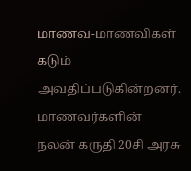மாணவ-மாணவிகள் கடும் அவதிப்படுகின்றனர். மாணவர்களின் நலன் கருதி 20சி அரசு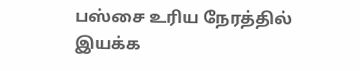பஸ்சை உரிய நேரத்தில் இயக்க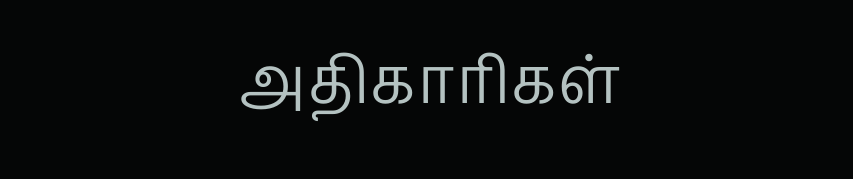அதிகாரிகள்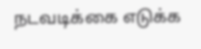நடவடிக்கை எடுக்க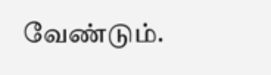வேண்டும்.